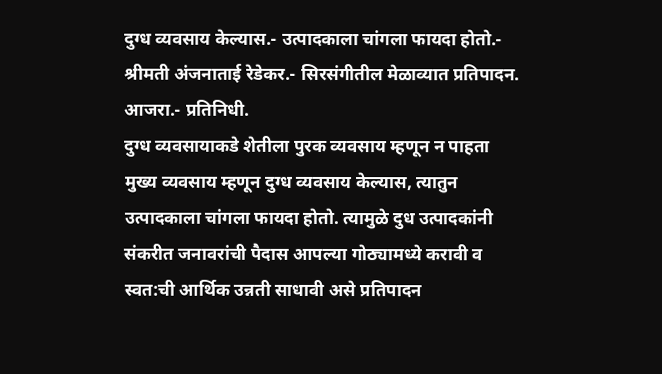दुग्ध व्यवसाय केल्यास.- उत्पादकाला चांगला फायदा होतो.- श्रीमती अंजनाताई रेडेकर.- सिरसंगीतील मेळाव्यात प्रतिपादन.
आजरा.- प्रतिनिधी.
दुग्ध व्यवसायाकडे शेतीला पुरक व्यवसाय म्हणून न पाहता मुख्य व्यवसाय म्हणून दुग्ध व्यवसाय केल्यास, त्यातुन उत्पादकाला चांगला फायदा होतो. त्यामुळे दुध उत्पादकांनी संकरीत जनावरांची पैदास आपल्या गोठ्यामध्ये करावी व स्वत:ची आर्थिक उन्नती साधावी असे प्रतिपादन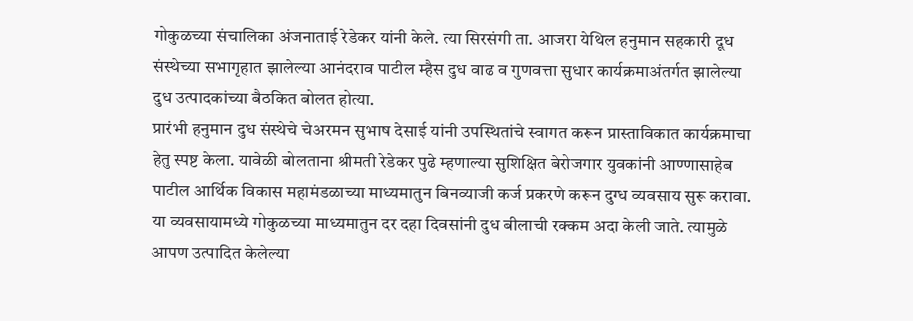गोकुळच्या संचालिका अंजनाताई रेडेकर यांनी केले. त्या सिरसंगी ता. आजरा येथिल हनुमान सहकारी दूध संस्थेच्या सभागृहात झालेल्या आनंदराव पाटील म्हैस दुध वाढ व गुणवत्ता सुधार कार्यक्रमाअंतर्गत झालेल्या दुध उत्पादकांच्या बैठकित बोलत होत्या.
प्रारंभी हनुमान दुध संस्थेचे चेअरमन सुभाष देसाई यांनी उपस्थितांचे स्वागत करून प्रास्ताविकात कार्यक्रमाचा हेतु स्पष्ट केला. यावेळी बोलताना श्रीमती रेडेकर पुढे म्हणाल्या सुशिक्षित बेरोजगार युवकांनी आण्णासाहेब पाटील आर्थिक विकास महामंडळाच्या माध्यमातुन बिनव्याजी कर्ज प्रकरणे करून दुग्ध व्यवसाय सुरू करावा. या व्यवसायामध्ये गोकुळच्या माध्यमातुन दर दहा दिवसांनी दुध बीलाची रक्कम अदा केली जाते. त्यामुळे आपण उत्पादित केलेल्या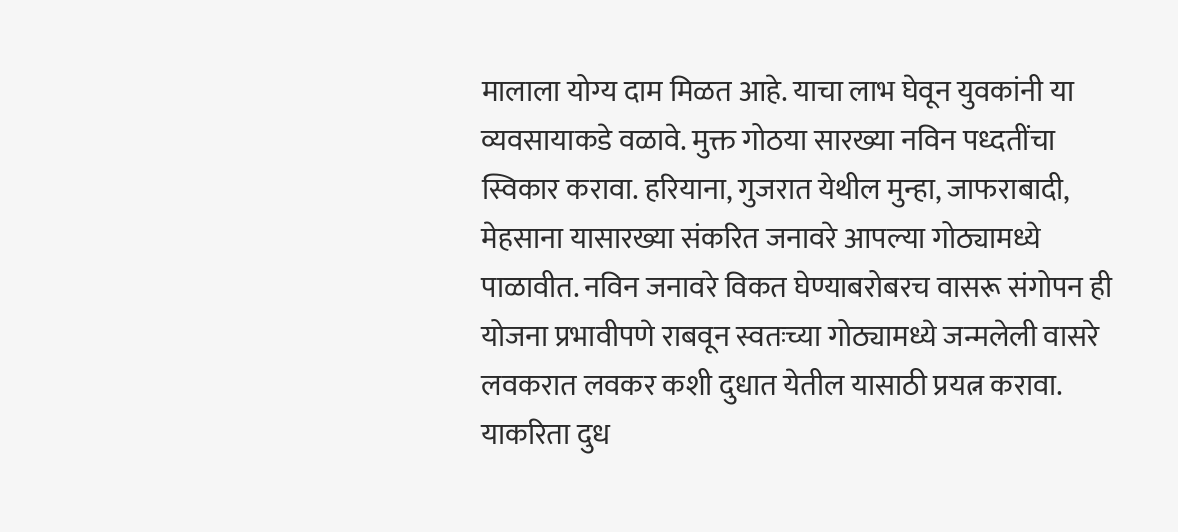मालाला योग्य दाम मिळत आहे. याचा लाभ घेवून युवकांनी या व्यवसायाकडे वळावे. मुक्त गोठया सारख्या नविन पध्दतींचा स्विकार करावा. हरियाना, गुजरात येथील मुन्हा, जाफराबादी, मेहसाना यासारख्या संकरित जनावरे आपल्या गोठ्यामध्ये पाळावीत. नविन जनावरे विकत घेण्याबरोबरच वासरू संगोपन ही योजना प्रभावीपणे राबवून स्वतःच्या गोठ्यामध्ये जन्मलेली वासरे लवकरात लवकर कशी दुधात येतील यासाठी प्रयत्न करावा. याकरिता दुध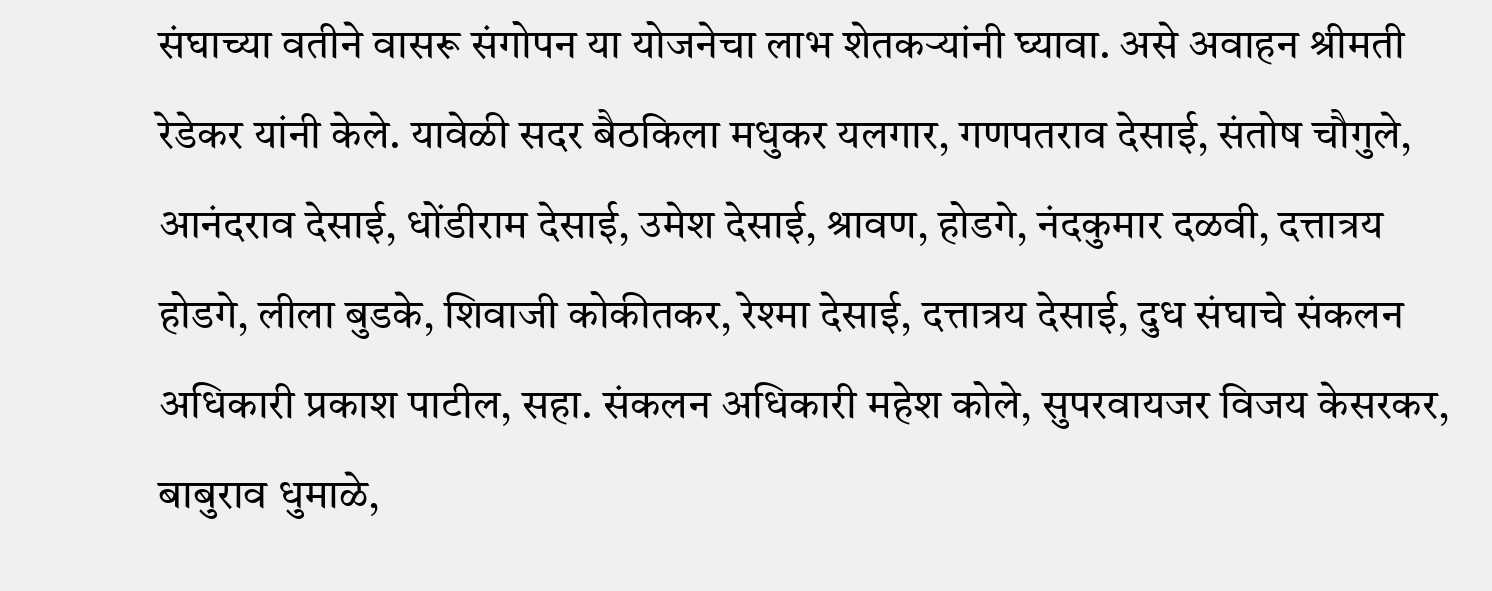संघाच्या वतीने वासरू संगोपन या योजनेचा लाभ शेतकऱ्यांनी घ्यावा. असे अवाहन श्रीमती रेडेकर यांनी केले. यावेळी सदर बैठकिला मधुकर यलगार, गणपतराव देसाई, संतोष चौगुले, आनंदराव देसाई, धोंडीराम देसाई, उमेश देसाई, श्रावण, होडगे, नंदकुमार दळवी, दत्तात्रय होडगे, लीला बुडके, शिवाजी कोकीतकर, रेश्मा देसाई, दत्तात्रय देसाई, दुध संघाचे संकलन अधिकारी प्रकाश पाटील, सहा. संकलन अधिकारी महेश कोले, सुपरवायजर विजय केसरकर, बाबुराव धुमाळे,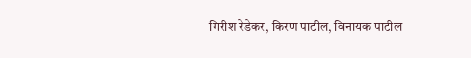गिरीश रेडेकर, किरण पाटील, विनायक पाटील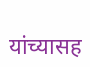यांच्यासह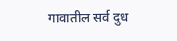गावातील सर्व दुध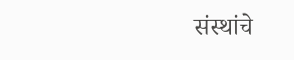संस्थांचे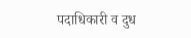पदाधिकारी व दुध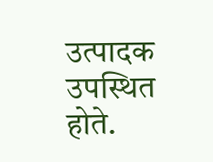उत्पादक उपस्थित होते.